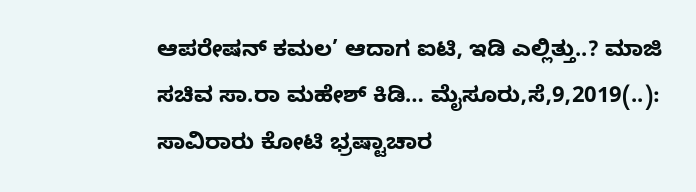ಆಪರೇಷನ್ ಕಮಲ’ ಆದಾಗ ಐಟಿ, ಇಡಿ ಎಲ್ಲಿತ್ತು..? ಮಾಜಿ ಸಚಿವ ಸಾ.ರಾ ಮಹೇಶ್ ಕಿಡಿ… ಮೈಸೂರು,ಸೆ,9,2019(..): ಸಾವಿರಾರು ಕೋಟಿ ಭ್ರಷ್ಟಾಚಾರ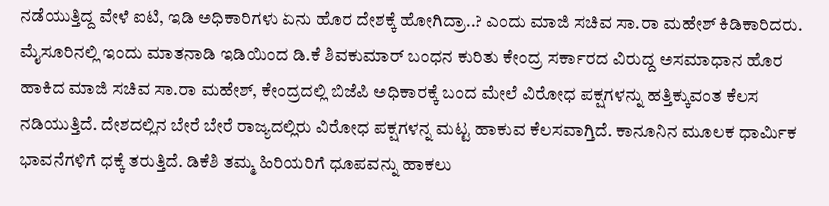ನಡೆಯುತ್ತಿದ್ದ ವೇಳೆ ಐಟಿ, ಇಡಿ ಅಧಿಕಾರಿಗಳು ಏನು ಹೊರ ದೇಶಕ್ಕೆ ಹೋಗಿದ್ರಾ..? ಎಂದು ಮಾಜಿ ಸಚಿವ ಸಾ.ರಾ ಮಹೇಶ್ ಕಿಡಿಕಾರಿದರು. ಮೈಸೂರಿನಲ್ಲಿ ಇಂದು ಮಾತನಾಡಿ ಇಡಿಯಿಂದ ಡಿ.ಕೆ ಶಿವಕುಮಾರ್ ಬಂಧನ ಕುರಿತು ಕೇಂದ್ರ ಸರ್ಕಾರದ ವಿರುದ್ದ ಅಸಮಾಧಾನ ಹೊರ ಹಾಕಿದ ಮಾಜಿ ಸಚಿವ ಸಾ.ರಾ ಮಹೇಶ್, ಕೇಂದ್ರದಲ್ಲಿ ಬಿಜೆಪಿ ಅಧಿಕಾರಕ್ಕೆ ಬಂದ ಮೇಲೆ ವಿರೋಧ ಪಕ್ಷಗಳನ್ನು ಹತ್ತಿಕ್ಕುವಂತ ಕೆಲಸ ನಡಿಯುತ್ತಿದೆ. ದೇಶದಲ್ಲಿನ ಬೇರೆ ಬೇರೆ ರಾಜ್ಯದಲ್ಲಿರು ವಿರೋಧ ಪಕ್ಷಗಳನ್ನ ಮಟ್ಟ ಹಾಕುವ ಕೆಲಸವಾಗ್ತಿದೆ. ಕಾನೂನಿನ ಮೂಲಕ ಧಾರ್ಮಿಕ ಭಾವನೆಗಳಿಗೆ ಧಕ್ಕೆ ತರುತ್ತಿದೆ. ಡಿಕೆಶಿ ತಮ್ಮ ಹಿರಿಯರಿಗೆ ಧೂಪವನ್ನು ಹಾಕಲು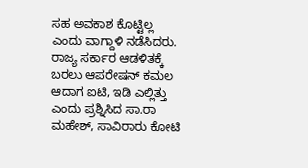ಸಹ ಅವಕಾಶ ಕೊಟ್ಟಿಲ್ಲ ಎಂದು ವಾಗ್ದಾಳಿ ನಡೆಸಿದರು. ರಾಜ್ಯ ಸರ್ಕಾರ ಆಡಳಿತಕ್ಕೆ ಬರಲು ಆಪರೇಷನ್ ಕಮಲ ಆದಾಗ ಐಟಿ, ಇಡಿ ಎಲ್ಲಿತ್ತು ಎಂದು ಪ್ರಶ್ನಿಸಿದ ಸಾ.ರಾ ಮಹೇಶ್, ಸಾವಿರಾರು ಕೋಟಿ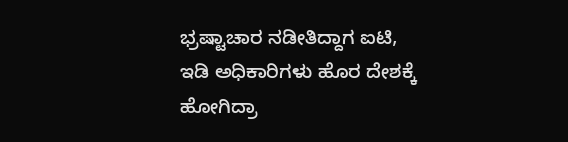ಭ್ರಷ್ಟಾಚಾರ ನಡೀತಿದ್ದಾಗ ಐಟಿ, ಇಡಿ ಅಧಿಕಾರಿಗಳು ಹೊರ ದೇಶಕ್ಕೆ ಹೋಗಿದ್ರಾ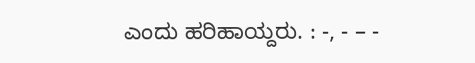ಎಂದು ಹರಿಹಾಯ್ದರು. : -, - – -